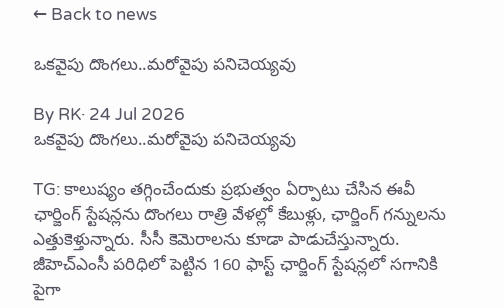← Back to news

ఒకవైపు దొంగలు..మరోవైపు పనిచెయ్యవు

By RK· 24 Jul 2026
ఒకవైపు దొంగలు..మరోవైపు పనిచెయ్యవు

TG: కాలుష్యం తగ్గించేందుకు ప్రభుత్వం ఏర్పాటు చేసిన ఈవీ ఛార్జింగ్ స్టేషన్లను దొంగలు రాత్రి వేళల్లో కేబుళ్లు, ఛార్జింగ్ గన్నులను ఎత్తుకెళ్తున్నారు. సీసీ కెమెరాలను కూడా పాడుచేస్తున్నారు. జీహెచ్‌ఎంసీ పరిధిలో పెట్టిన 160 ఫాస్ట్ ఛార్జింగ్ స్టేషన్లలో సగానికి పైగా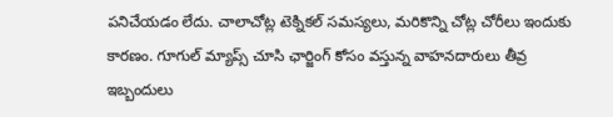పనిచేయడం లేదు. చాలాచోట్ల టెక్నికల్ సమస్యలు, మరికొన్ని చోట్ల చోరీలు ఇందుకు కారణం. గూగుల్ మ్యాప్స్ చూసి ఛార్జింగ్ కోసం వస్తున్న వాహనదారులు తీవ్ర ఇబ్బందులు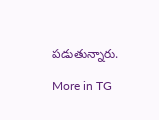పడుతున్నారు.

More in TG